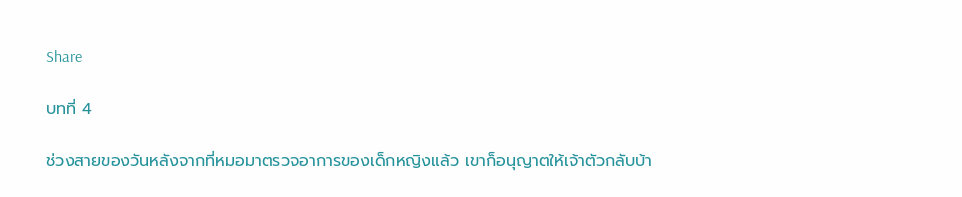Share

บทที่ 4

ช่วงสายของวันหลังจากที่หมอมาตรวจอาการของเด็กหญิงแล้ว เขาก็อนุญาตให้เจ้าตัวกลับบ้า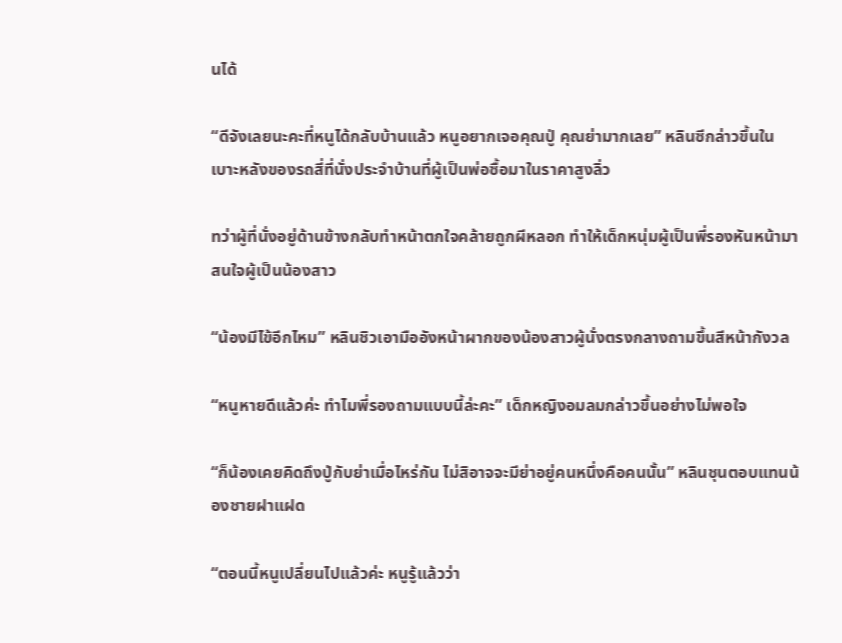นได้

“ดีจังเลยนะคะที่หนูได้กลับบ้านแล้ว หนูอยากเจอคุณปู่ คุณย่ามากเลย” หลินซีกล่าวขึ้นในเบาะหลังของรถสี่ที่นั่งประจำบ้านที่ผู้เป็นพ่อซื้อมาในราคาสูงลิ่ว

ทว่าผู้ที่นั่งอยู่ด้านข้างกลับทำหน้าตกใจคล้ายถูกผีหลอก ทำให้เด็กหนุ่มผู้เป็นพี่รองหันหน้ามาสนใจผู้เป็นน้องสาว

“น้องมีไข้อีกไหม” หลินชิวเอามืออังหน้าผากของน้องสาวผู้นั่งตรงกลางถามขึ้นสีหน้ากังวล

“หนูหายดีแล้วค่ะ ทำไมพี่รองถามแบบนี้ล่ะคะ” เด็กหญิงอมลมกล่าวขึ้นอย่างไม่พอใจ

“ก็น้องเคยคิดถึงปู่กับย่าเมื่อไหร่กัน ไม่สิอาจจะมีย่าอยู่คนหนึ่งคือคนนั้น” หลินชุนตอบแทนน้องชายฝาแฝด

“ตอนนี้หนูเปลี่ยนไปแล้วค่ะ หนูรู้แล้วว่า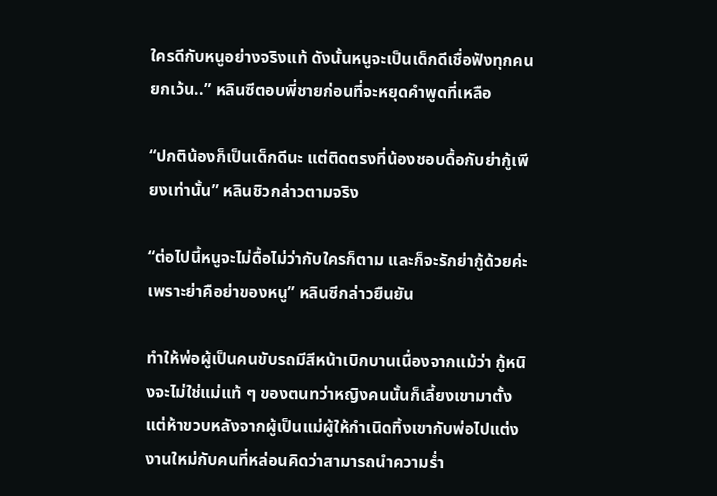ใครดีกับหนูอย่างจริงแท้ ดังนั้นหนูจะเป็นเด็กดีเชื่อฟังทุกคนยกเว้น..” หลินซีตอบพี่ชายก่อนที่จะหยุดคำพูดที่เหลือ

“ปกติน้องก็เป็นเด็กดีนะ แต่ติดตรงที่น้องชอบดื้อกับย่ากู้เพียงเท่านั้น” หลินชิวกล่าวตามจริง

“ต่อไปนี้หนูจะไม่ดื้อไม่ว่ากับใครก็ตาม และก็จะรักย่ากู้ด้วยค่ะ เพราะย่าคือย่าของหนู” หลินซีกล่าวยืนยัน

ทำให้พ่อผู้เป็นคนขับรถมีสีหน้าเบิกบานเนื่องจากแม้ว่า กู้หนิงจะไม่ใช่แม่แท้ ๆ ของตนทว่าหญิงคนนั้นก็เลี้ยงเขามาตั้งแต่ห้าขวบหลังจากผู้เป็นแม่ผู้ให้กำเนิดทิ้งเขากับพ่อไปแต่งงานใหม่กับคนที่หล่อนคิดว่าสามารถนำความร่ำ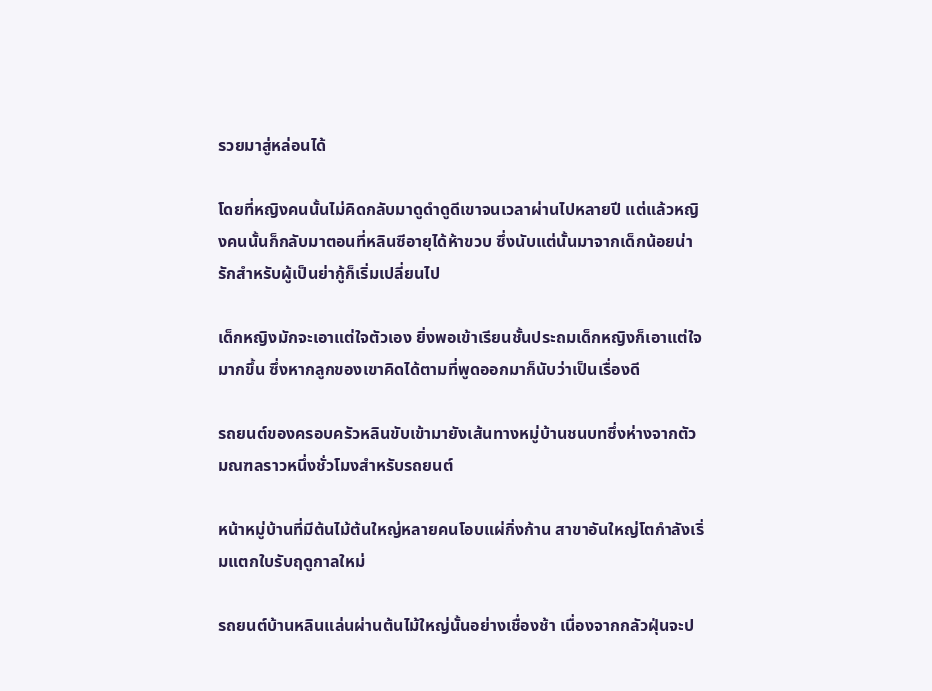รวยมาสู่หล่อนได้

โดยที่หญิงคนนั้นไม่คิดกลับมาดูดำดูดีเขาจนเวลาผ่านไปหลายปี แต่แล้วหญิงคนนั้นก็กลับมาตอนที่หลินซีอายุได้ห้าขวบ ซึ่งนับแต่นั้นมาจากเด็กน้อยน่ารักสำหรับผู้เป็นย่ากู้ก็เริ่มเปลี่ยนไป

เด็กหญิงมักจะเอาแต่ใจตัวเอง ยิ่งพอเข้าเรียนชั้นประถมเด็กหญิงก็เอาแต่ใจมากขึ้น ซึ่งหากลูกของเขาคิดได้ตามที่พูดออกมาก็นับว่าเป็นเรื่องดี

รถยนต์ของครอบครัวหลินขับเข้ามายังเส้นทางหมู่บ้านชนบทซึ่งห่างจากตัวมณฑลราวหนึ่งชั่วโมงสำหรับรถยนต์

หน้าหมู่บ้านที่มีต้นไม้ต้นใหญ่หลายคนโอบแผ่กิ่งก้าน สาขาอันใหญ่โตกำลังเริ่มแตกใบรับฤดูกาลใหม่

รถยนต์บ้านหลินแล่นผ่านต้นไม้ใหญ่นั้นอย่างเชื่องช้า เนื่องจากกลัวฝุ่นจะป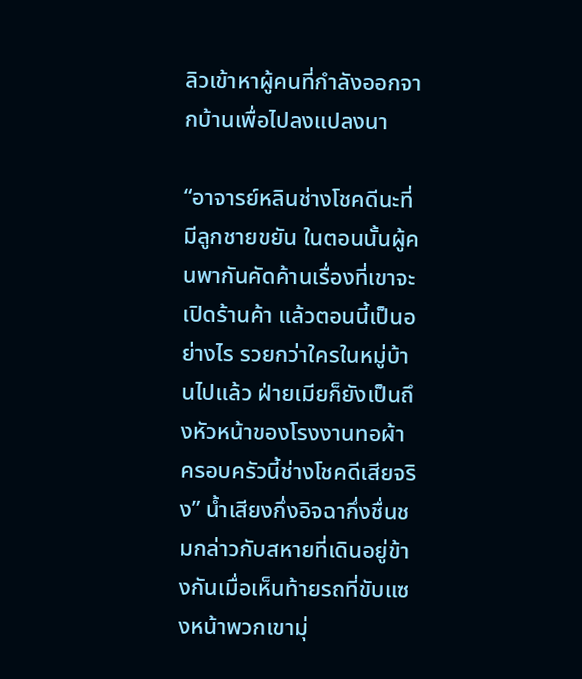ลิวเข้าหาผู้คนที่กำลังออกจากบ้านเพื่อไปลงแปลงนา

“อาจารย์หลินช่างโชคดีนะที่มีลูกชายขยัน ในตอนนั้นผู้คนพากันคัดค้านเรื่องที่เขาจะเปิดร้านค้า แล้วตอนนี้เป็นอย่างไร รวยกว่าใครในหมู่บ้านไปแล้ว ฝ่ายเมียก็ยังเป็นถึงหัวหน้าของโรงงานทอผ้า ครอบครัวนี้ช่างโชคดีเสียจริง” น้ำเสียงกึ่งอิจฉากึ่งชื่นชมกล่าวกับสหายที่เดินอยู่ข้างกันเมื่อเห็นท้ายรถที่ขับแซงหน้าพวกเขามุ่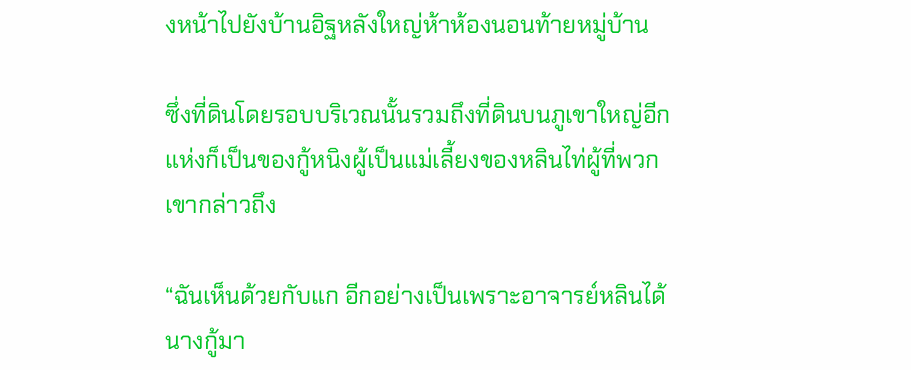งหน้าไปยังบ้านอิฐหลังใหญ่ห้าห้องนอนท้ายหมู่บ้าน

ซึ่งที่ดินโดยรอบบริเวณนั้นรวมถึงที่ดินบนภูเขาใหญ่อีกแห่งก็เป็นของกู้หนิงผู้เป็นแม่เลี้ยงของหลินไท่ผู้ที่พวกเขากล่าวถึง

“ฉันเห็นด้วยกับแก อีกอย่างเป็นเพราะอาจารย์หลินได้นางกู้มา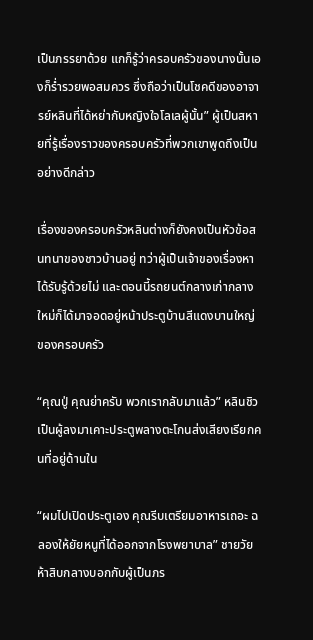เป็นภรรยาด้วย แกก็รู้ว่าครอบครัวของนางนั้นเองก็ร่ำรวยพอสมควร ซึ่งถือว่าเป็นโชคดีของอาจารย์หลินที่ได้หย่ากับหญิงใจโลเลผู้นั้น” ผู้เป็นสหายที่รู้เรื่องราวของครอบครัวที่พวกเขาพูดถึงเป็นอย่างดีกล่าว

เรื่องของครอบครัวหลินต่างก็ยังคงเป็นหัวข้อสนทนาของชาวบ้านอยู่ ทว่าผู้เป็นเจ้าของเรื่องหาได้รับรู้ด้วยไม่ และตอนนี้รถยนต์กลางเก่ากลางใหม่ก็ได้มาจอดอยู่หน้าประตูบ้านสีแดงบานใหญ่ของครอบครัว

“คุณปู่ คุณย่าครับ พวกเรากลับมาแล้ว” หลินชิวเป็นผู้ลงมาเคาะประตูพลางตะโกนส่งเสียงเรียกคนที่อยู่ด้านใน

“ผมไปเปิดประตูเอง คุณรีบเตรียมอาหารเถอะ ฉลองให้ยัยหนูที่ได้ออกจากโรงพยาบาล” ชายวัยห้าสิบกลางบอกกับผู้เป็นภร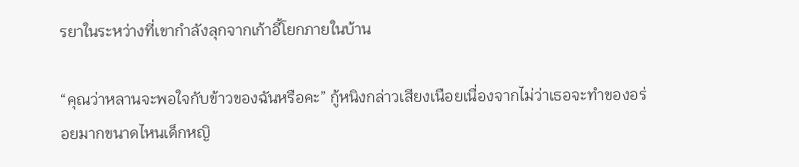รยาในระหว่างที่เขากำลังลุกจากเก้าอี้โยกภายในบ้าน

“คุณว่าหลานจะพอใจกับข้าวของฉันหรือคะ” กู้หนิงกล่าวเสียงเนือยเนื่องจากไม่ว่าเธอจะทำของอร่อยมากขนาดไหนเด็กหญิ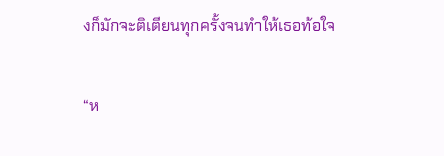งก็มักจะติเตียนทุกครั้งจนทำให้เธอท้อใจ

“ห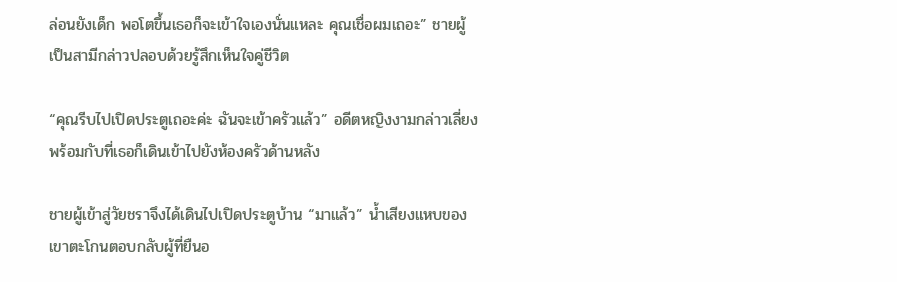ล่อนยังเด็ก พอโตขึ้นเธอก็จะเข้าใจเองนั่นแหละ คุณเชื่อผมเถอะ” ชายผู้เป็นสามีกล่าวปลอบด้วยรู้สึกเห็นใจคู่ชีวิต

“คุณรีบไปเปิดประตูเถอะค่ะ ฉันจะเข้าครัวแล้ว” อดีตหญิงงามกล่าวเลี่ยงพร้อมกับที่เธอก็เดินเข้าไปยังห้องครัวด้านหลัง

ชายผู้เข้าสู่วัยชราจึงได้เดินไปเปิดประตูบ้าน “มาแล้ว” น้ำเสียงแหบของเขาตะโกนตอบกลับผู้ที่ยืนอ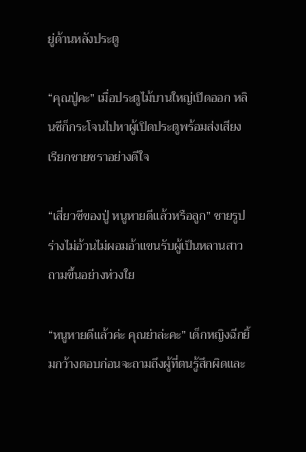ยู่ด้านหลังประตู

“คุณปู่คะ” เมื่อประตูไม้บานใหญ่เปิดออก หลินซีก็กระโจนไปหาผู้เปิดประตูพร้อมส่งเสียงเรียกชายชราอย่างดีใจ

“เสี่ยวซีของปู่ หนูหายดีแล้วหรือลูก” ชายรูปร่างไม่อ้วนไม่ผอมอ้าแขนรับผู้เป็นหลานสาวถามขึ้นอย่างห่วงใย

“หนูหายดีแล้วค่ะ คุณย่าล่ะคะ” เด็กหญิงฉีกยิ้มกว้างตอบก่อนจะถามถึงผู้ที่ตนรู้สึกผิดและ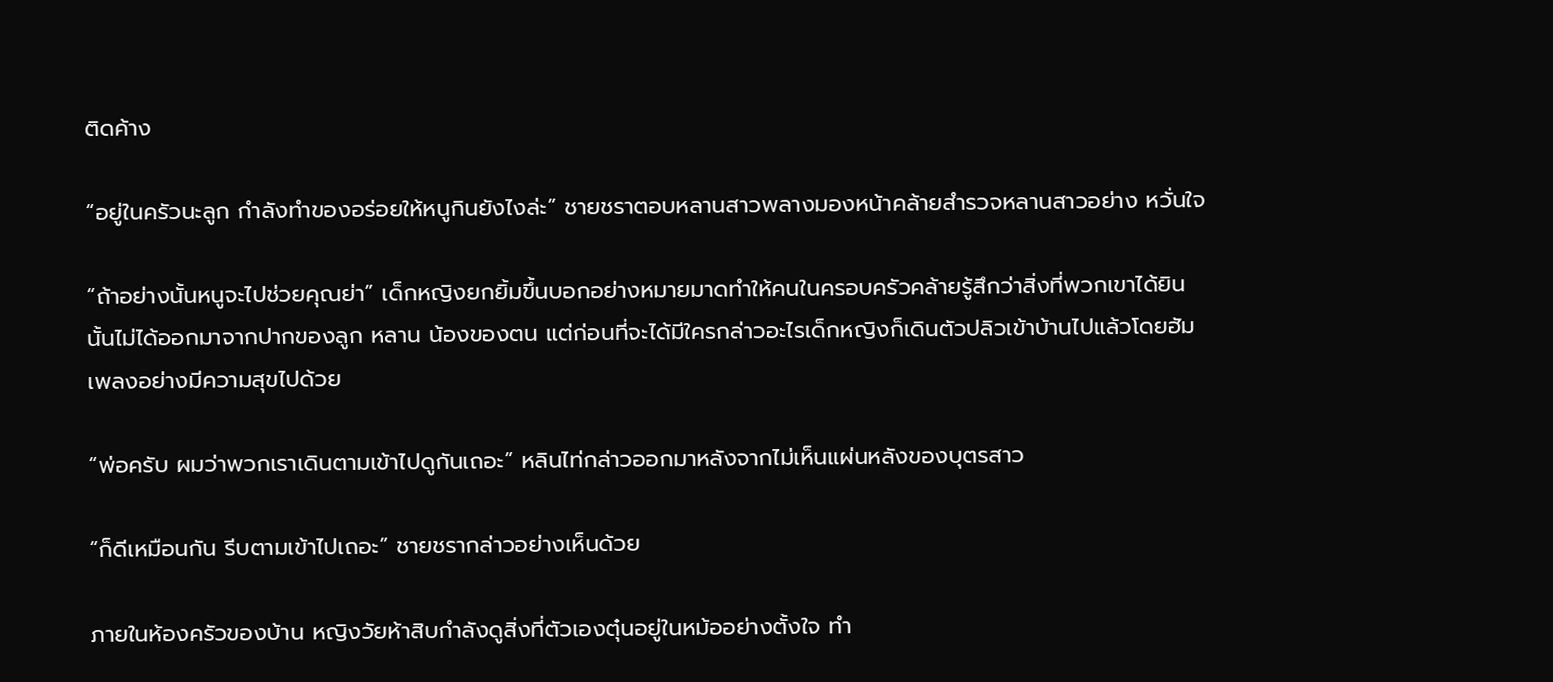ติดค้าง

“อยู่ในครัวนะลูก กำลังทำของอร่อยให้หนูกินยังไงล่ะ” ชายชราตอบหลานสาวพลางมองหน้าคล้ายสำรวจหลานสาวอย่าง หวั่นใจ

“ถ้าอย่างนั้นหนูจะไปช่วยคุณย่า” เด็กหญิงยกยิ้มขึ้นบอกอย่างหมายมาดทำให้คนในครอบครัวคล้ายรู้สึกว่าสิ่งที่พวกเขาได้ยินนั้นไม่ได้ออกมาจากปากของลูก หลาน น้องของตน แต่ก่อนที่จะได้มีใครกล่าวอะไรเด็กหญิงก็เดินตัวปลิวเข้าบ้านไปแล้วโดยฮัมเพลงอย่างมีความสุขไปด้วย

“พ่อครับ ผมว่าพวกเราเดินตามเข้าไปดูกันเถอะ” หลินไท่กล่าวออกมาหลังจากไม่เห็นแผ่นหลังของบุตรสาว

“ก็ดีเหมือนกัน รีบตามเข้าไปเถอะ” ชายชรากล่าวอย่างเห็นด้วย

ภายในห้องครัวของบ้าน หญิงวัยห้าสิบกำลังดูสิ่งที่ตัวเองตุ๋นอยู่ในหม้ออย่างตั้งใจ ทำ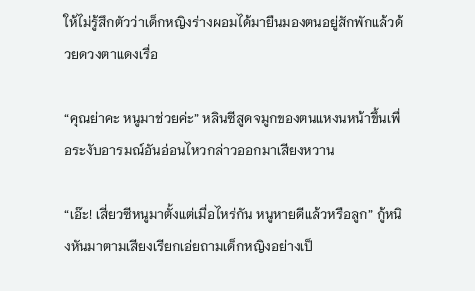ให้ไม่รู้สึกตัวว่าเด็กหญิงร่างผอมได้มายืนมองตนอยู่สักพักแล้วด้วยดวงตาแดงเรื่อ

“คุณย่าคะ หนูมาช่วยค่ะ” หลินซีสูดจมูกของตนแหงนหน้าขึ้นเพื่อระงับอารมณ์อันอ่อนไหวกล่าวออกมาเสียงหวาน

“เอ๊ะ! เสี่ยวซีหนูมาตั้งแต่เมื่อไหร่กัน หนูหายดีแล้วหรือลูก” กู้หนิงหันมาตามเสียงเรียกเอ่ยถามเด็กหญิงอย่างเป็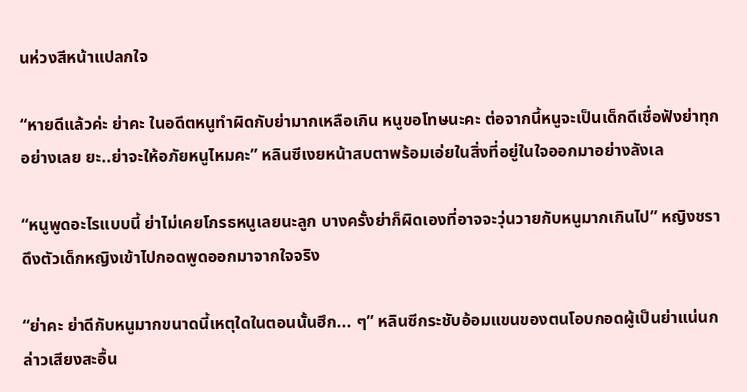นห่วงสีหน้าแปลกใจ

“หายดีแล้วค่ะ ย่าคะ ในอดีตหนูทำผิดกับย่ามากเหลือเกิน หนูขอโทษนะคะ ต่อจากนี้หนูจะเป็นเด็กดีเชื่อฟังย่าทุกอย่างเลย ยะ..ย่าจะให้อภัยหนูไหมคะ” หลินซีเงยหน้าสบตาพร้อมเอ่ยในสิ่งที่อยู่ในใจออกมาอย่างลังเล

“หนูพูดอะไรแบบนี้ ย่าไม่เคยโกรธหนูเลยนะลูก บางครั้งย่าก็ผิดเองที่อาจจะวุ่นวายกับหนูมากเกินไป” หญิงชราดึงตัวเด็กหญิงเข้าไปกอดพูดออกมาจากใจจริง

“ย่าคะ ย่าดีกับหนูมากขนาดนี้เหตุใดในตอนนั้นฮึก... ๆ” หลินซีกระชับอ้อมแขนของตนโอบกอดผู้เป็นย่าแน่นกล่าวเสียงสะอื้น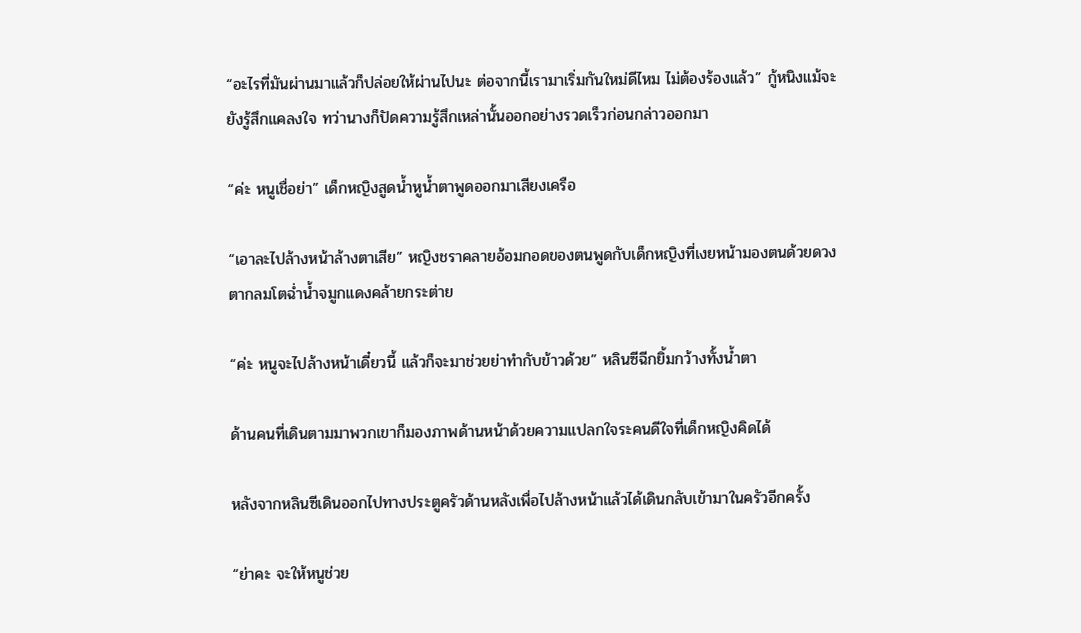“อะไรที่มันผ่านมาแล้วก็ปล่อยให้ผ่านไปนะ ต่อจากนี้เรามาเริ่มกันใหม่ดีไหม ไม่ต้องร้องแล้ว” กู้หนิงแม้จะยังรู้สึกแคลงใจ ทว่านางก็ปัดความรู้สึกเหล่านั้นออกอย่างรวดเร็วก่อนกล่าวออกมา

“ค่ะ หนูเชื่อย่า” เด็กหญิงสูดน้ำหูน้ำตาพูดออกมาเสียงเครือ

“เอาละไปล้างหน้าล้างตาเสีย” หญิงชราคลายอ้อมกอดของตนพูดกับเด็กหญิงที่เงยหน้ามองตนด้วยดวงตากลมโตฉ่ำน้ำจมูกแดงคล้ายกระต่าย

“ค่ะ หนูจะไปล้างหน้าเดี๋ยวนี้ แล้วก็จะมาช่วยย่าทำกับข้าวด้วย” หลินซีฉีกยิ้มกว้างทั้งน้ำตา

ด้านคนที่เดินตามมาพวกเขาก็มองภาพด้านหน้าด้วยความแปลกใจระคนดีใจที่เด็กหญิงคิดได้

หลังจากหลินซีเดินออกไปทางประตูครัวด้านหลังเพื่อไปล้างหน้าแล้วได้เดินกลับเข้ามาในครัวอีกครั้ง

“ย่าคะ จะให้หนูช่วย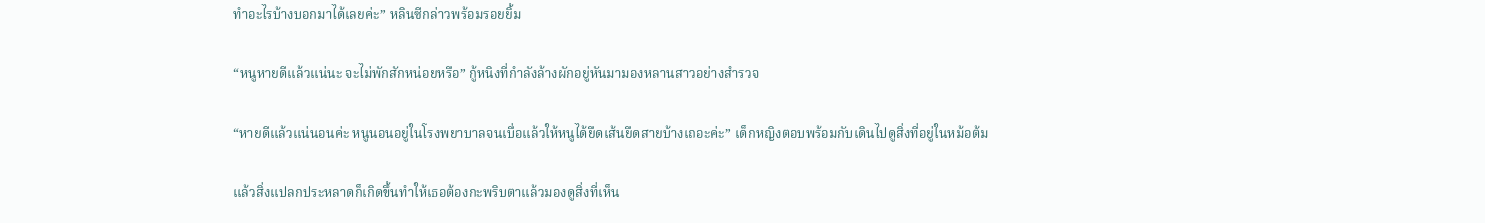ทำอะไรบ้างบอกมาได้เลยค่ะ” หลินซีกล่าวพร้อมรอยยิ้ม

“หนูหายดีแล้วแน่นะ จะไม่พักสักหน่อยหรือ” กู้หนิงที่กำลังล้างผักอยู่หันมามองหลานสาวอย่างสำรวจ

“หายดีแล้วแน่นอนค่ะ หนูนอนอยู่ในโรงพยาบาลจนเบื่อแล้วให้หนูได้ยืดเส้นยืดสายบ้างเถอะค่ะ” เด็กหญิงตอบพร้อมกับเดินไปดูสิ่งที่อยู่ในหม้อต้ม

แล้วสิ่งแปลกประหลาดก็เกิดขึ้นทำให้เธอต้องกะพริบตาแล้วมองดูสิ่งที่เห็น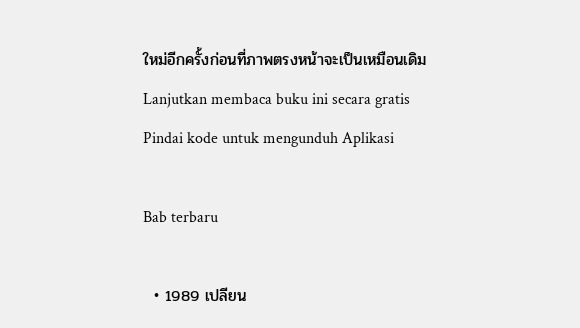ใหม่อีกครั้งก่อนที่ภาพตรงหน้าจะเป็นเหมือนเดิม
Lanjutkan membaca buku ini secara gratis
Pindai kode untuk mengunduh Aplikasi

Bab terbaru

  • 1989 เปลียน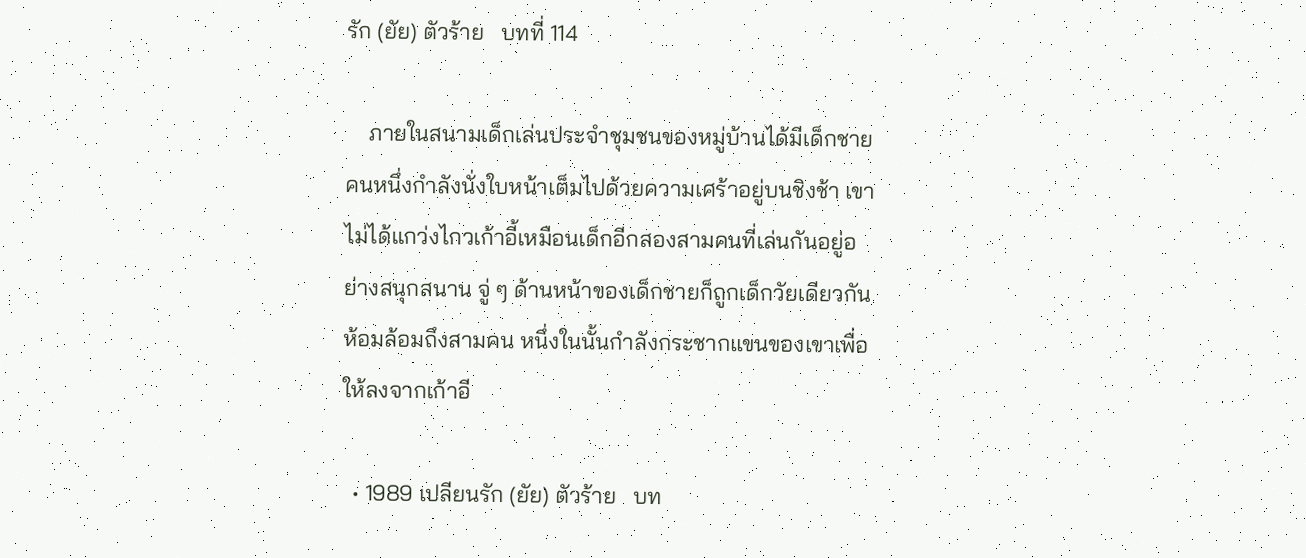รัก (ยัย) ตัวร้าย   บทที่ 114

    ภายในสนามเด็กเล่นประจำชุมชนของหมู่บ้านได้มีเด็กชายคนหนึ่งกำลังนั่งใบหน้าเต็มไปด้วยความเศร้าอยู่บนชิงช้า เขาไม่ได้แกว่งไกวเก้าอี้เหมือนเด็กอีกสองสามคนที่เล่นกันอยู่อย่างสนุกสนาน จู่ ๆ ด้านหน้าของเด็กชายก็ถูกเด็กวัยเดียวกันห้อมล้อมถึงสามคน หนึ่งในนั้นกำลังกระชากแขนของเขาเพื่อให้ลงจากเก้าอี

  • 1989 เปลียนรัก (ยัย) ตัวร้าย   บท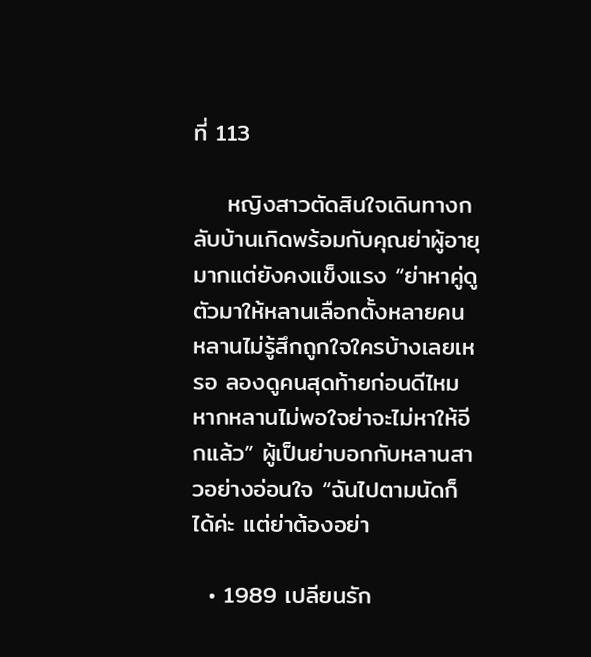ที่ 113

    หญิงสาวตัดสินใจเดินทางกลับบ้านเกิดพร้อมกับคุณย่าผู้อายุมากแต่ยังคงแข็งแรง “ย่าหาคู่ดูตัวมาให้หลานเลือกตั้งหลายคน หลานไม่รู้สึกถูกใจใครบ้างเลยเหรอ ลองดูคนสุดท้ายก่อนดีไหม หากหลานไม่พอใจย่าจะไม่หาให้อีกแล้ว” ผู้เป็นย่าบอกกับหลานสาวอย่างอ่อนใจ “ฉันไปตามนัดก็ได้ค่ะ แต่ย่าต้องอย่า

  • 1989 เปลียนรัก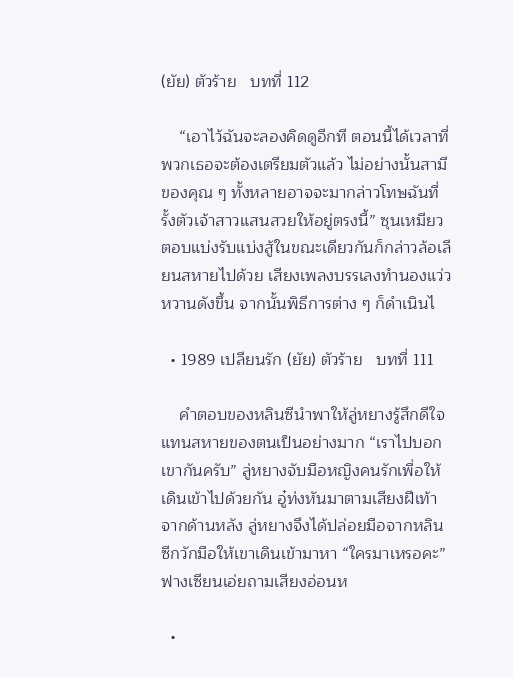(ยัย) ตัวร้าย   บทที่ 112

    “เอาไว้ฉันจะลองคิดดูอีกที ตอนนี้ได้เวลาที่พวกเธอจะต้องเตรียมตัวแล้ว ไม่อย่างนั้นสามีของคุณ ๆ ทั้งหลายอาจจะมากล่าวโทษฉันที่รั้งตัวเจ้าสาวแสนสวยให้อยู่ตรงนี้” ซุนเหมียวตอบแบ่งรับแบ่งสู้ในขณะเดียวกันก็กล่าวล้อเลียนสหายไปด้วย เสียงเพลงบรรเลงทำนองแว่วหวานดังขึ้น จากนั้นพิธีการต่าง ๆ ก็ดำเนินไ

  • 1989 เปลียนรัก (ยัย) ตัวร้าย   บทที่ 111

    คำตอบของหลินซีนำพาให้ลู่หยางรู้สึกดีใจแทนสหายของตนเป็นอย่างมาก “เราไปบอกเขากันครับ” ลู่หยางจับมือหญิงคนรักเพื่อให้เดินเข้าไปด้วยกัน อู๋ท่งหันมาตามเสียงฝีเท้าจากด้านหลัง ลู่หยางจึงได้ปล่อยมือจากหลินซีกวักมือให้เขาเดินเข้ามาหา “ใครมาเหรอคะ” ฟางเซียนเอ่ยถามเสียงอ่อนห

  •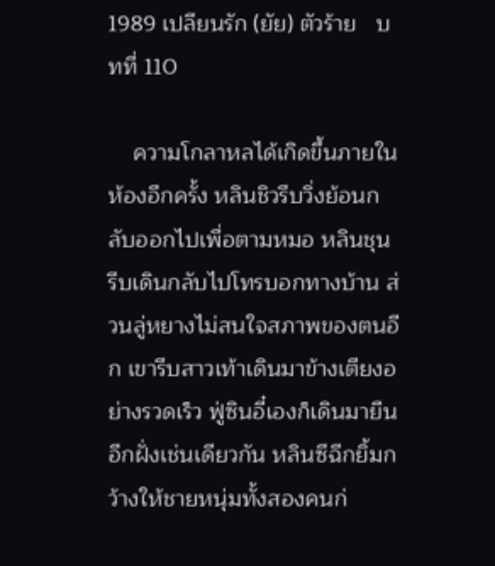1989 เปลียนรัก (ยัย) ตัวร้าย   บทที่ 110

    ความโกลาหลได้เกิดขึ้นภายในห้องอีกครั้ง หลินชิวรีบวิ่งย้อนกลับออกไปเพื่อตามหมอ หลินชุนรีบเดินกลับไปโทรบอกทางบ้าน ส่วนลู่หยางไม่สนใจสภาพของตนอีก เขารีบสาวเท้าเดินมาข้างเตียงอย่างรวดเร็ว ฟู่ซินอี๋เองก็เดินมายืนอีกฝั่งเช่นเดียวกัน หลินซีฉีกยิ้มกว้างให้ชายหนุ่มทั้งสองคนก่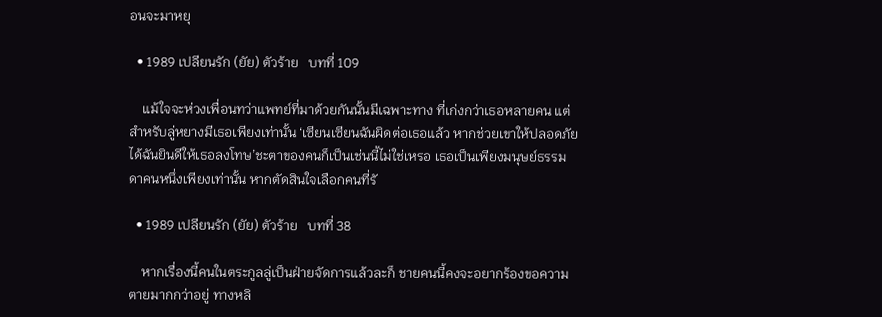อนจะมาหยุ

  • 1989 เปลียนรัก (ยัย) ตัวร้าย   บทที่ 109

    แม้ใจจะห่วงเพื่อนทว่าแพทย์ที่มาด้วยกันนั้นมีเฉพาะทาง ที่เก่งกว่าเธอหลายคน แต่สำหรับลู่หยางมีเธอเพียงเท่านั้น ‘เซียนเซียนฉันผิดต่อเธอแล้ว หากช่วยเขาให้ปลอดภัยได้ฉันยินดีให้เธอลงโทษ’ชะตาของคนก็เป็นเช่นนี้ไม่ใช่เหรอ เธอเป็นเพียงมนุษย์ธรรมดาคนหนึ่งเพียงเท่านั้น หากตัดสินใจเลือกคนที่รั

  • 1989 เปลียนรัก (ยัย) ตัวร้าย   บทที่ 38

    หากเรื่องนี้คนในตระกูลลู่เป็นฝ่ายจัดการแล้วละก็ ชายคนนี้คงจะอยากร้องขอความตายมากกว่าอยู่ ทางหลิ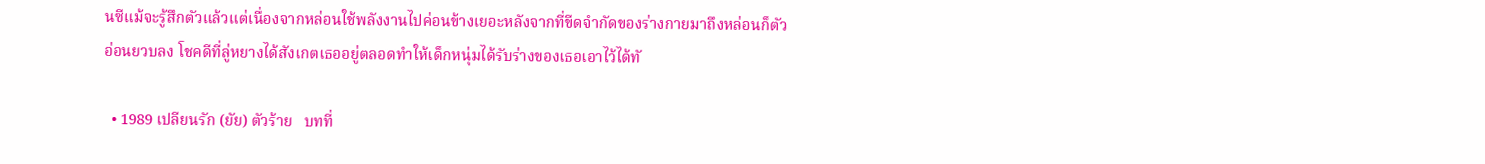นซีแม้จะรู้สึกตัวแล้วแต่เนื่องจากหล่อนใช้พลังงานไปค่อนข้างเยอะหลังจากที่ขีดจำกัดของร่างกายมาถึงหล่อนก็ตัวอ่อนยวบลง โชคดีที่ลู่หยางได้สังเกตเธออยู่ตลอดทำให้เด็กหนุ่มได้รับร่างของเธอเอาไว้ได้ทั

  • 1989 เปลียนรัก (ยัย) ตัวร้าย   บทที่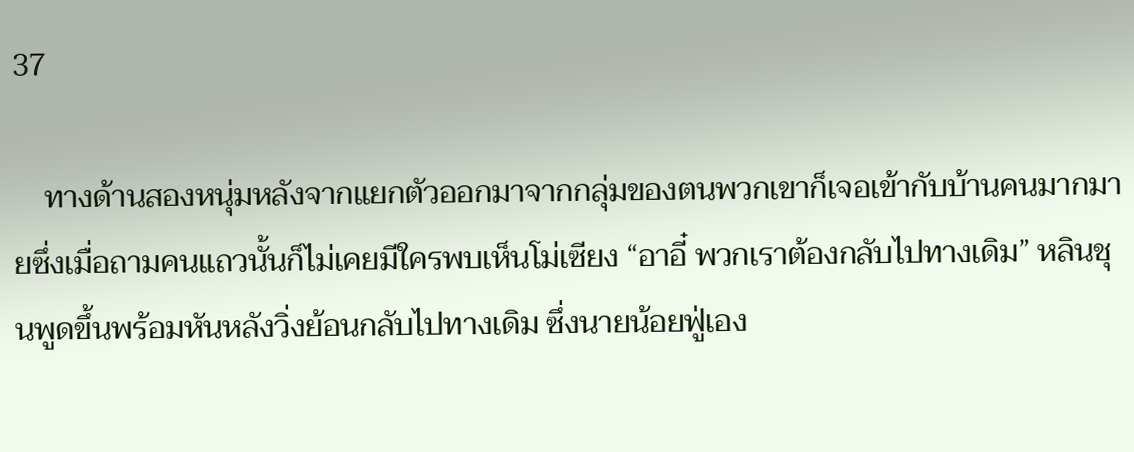37

    ทางด้านสองหนุ่มหลังจากแยกตัวออกมาจากกลุ่มของตนพวกเขาก็เจอเข้ากับบ้านคนมากมายซึ่งเมื่อถามคนแถวนั้นก็ไม่เคยมีใครพบเห็นโม่เซียง “อาอี๋ พวกเราต้องกลับไปทางเดิม” หลินชุนพูดขึ้นพร้อมหันหลังวิ่งย้อนกลับไปทางเดิม ซึ่งนายน้อยฟู่เอง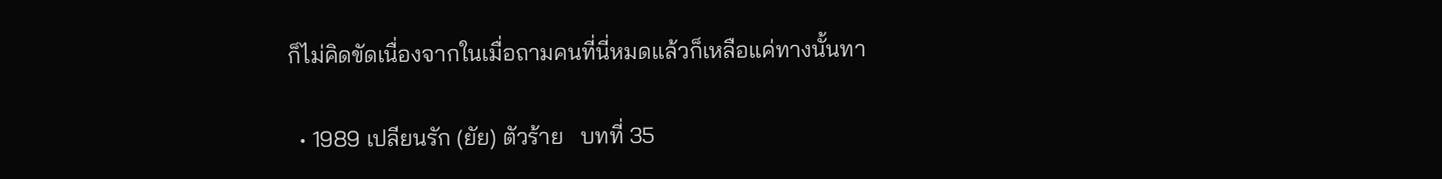ก็ไม่คิดขัดเนื่องจากในเมื่อถามคนที่นี่หมดแล้วก็เหลือแค่ทางนั้นทา

  • 1989 เปลียนรัก (ยัย) ตัวร้าย   บทที่ 35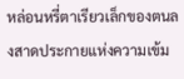หล่อนหรี่ตาเรียวเล็กของตนลงสาดประกายแห่งความเข้ม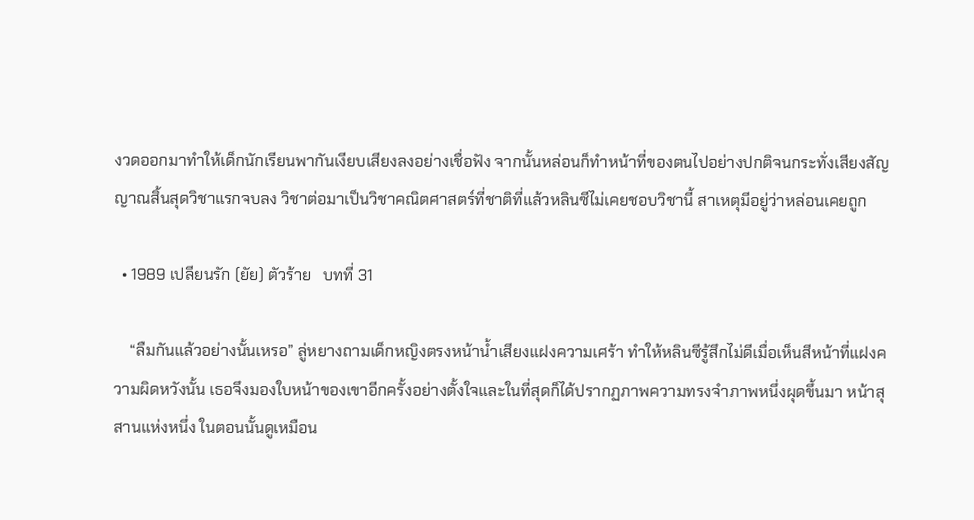งวดออกมาทำให้เด็กนักเรียนพากันเงียบเสียงลงอย่างเชื่อฟัง จากนั้นหล่อนก็ทำหน้าที่ของตนไปอย่างปกติจนกระทั่งเสียงสัญญาณสิ้นสุดวิชาแรกจบลง วิชาต่อมาเป็นวิชาคณิตศาสตร์ที่ชาติที่แล้วหลินซีไม่เคยชอบวิชานี้ สาเหตุมีอยู่ว่าหล่อนเคยถูก

  • 1989 เปลียนรัก (ยัย) ตัวร้าย   บทที่ 31

    “ลืมกันแล้วอย่างนั้นเหรอ” ลู่หยางถามเด็กหญิงตรงหน้าน้ำเสียงแฝงความเศร้า ทำให้หลินซีรู้สึกไม่ดีเมื่อเห็นสีหน้าที่แฝงความผิดหวังนั้น เธอจึงมองใบหน้าของเขาอีกครั้งอย่างตั้งใจและในที่สุดก็ได้ปรากฏภาพความทรงจำภาพหนึ่งผุดขึ้นมา หน้าสุสานแห่งหนึ่ง ในตอนนั้นดูเหมือน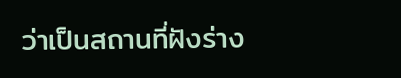ว่าเป็นสถานที่ฝังร่าง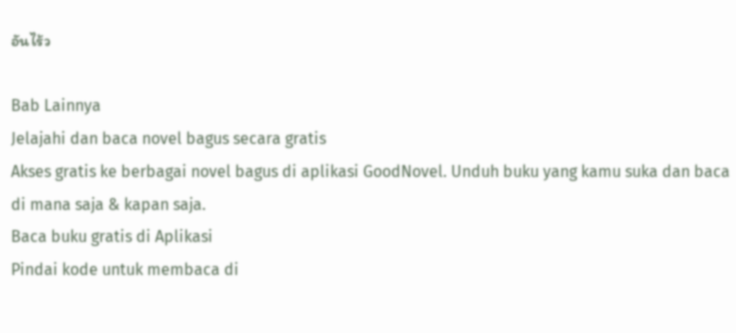อันไร้ว

Bab Lainnya
Jelajahi dan baca novel bagus secara gratis
Akses gratis ke berbagai novel bagus di aplikasi GoodNovel. Unduh buku yang kamu suka dan baca di mana saja & kapan saja.
Baca buku gratis di Aplikasi
Pindai kode untuk membaca di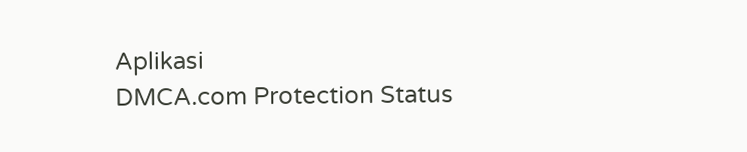Aplikasi
DMCA.com Protection Status